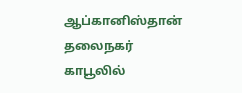ஆப்கானிஸ்தான் தலைநகர் காபூலில்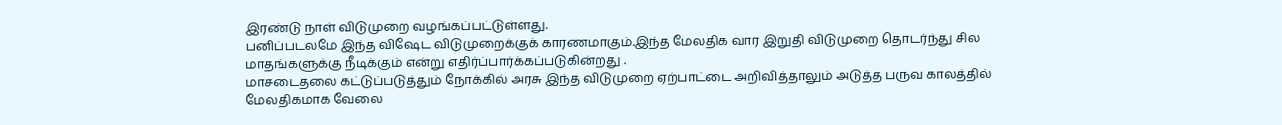இரண்டு நாள் விடுமுறை வழங்கப்பட்டுள்ளது.
பனிப்படலமே இந்த விஷேட விடுமுறைக்குக் காரணமாகும்.இந்த மேலதிக வார இறுதி விடுமுறை தொடர்ந்து சில மாதங்களுக்கு நீடிக்கும் என்று எதிர்ப்பார்க்கப்படுகின்றது .
மாசடைதலை கட்டுப்படுத்தும் நோக்கில் அரசு இந்த விடுமுறை ஏற்பாட்டை அறிவித்தாலும் அடுத்த பருவ காலத்தில் மேலதிகமாக வேலை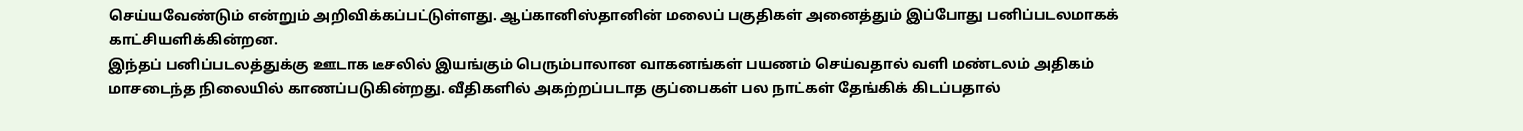செய்யவேண்டும் என்றும் அறிவிக்கப்பட்டுள்ளது. ஆப்கானிஸ்தானின் மலைப் பகுதிகள் அனைத்தும் இப்போது பனிப்படலமாகக் காட்சியளிக்கின்றன.
இந்தப் பனிப்படலத்துக்கு ஊடாக டீசலில் இயங்கும் பெரும்பாலான வாகனங்கள் பயணம் செய்வதால் வளி மண்டலம் அதிகம் மாசடைந்த நிலையில் காணப்படுகின்றது. வீதிகளில் அகற்றப்படாத குப்பைகள் பல நாட்கள் தேங்கிக் கிடப்பதால்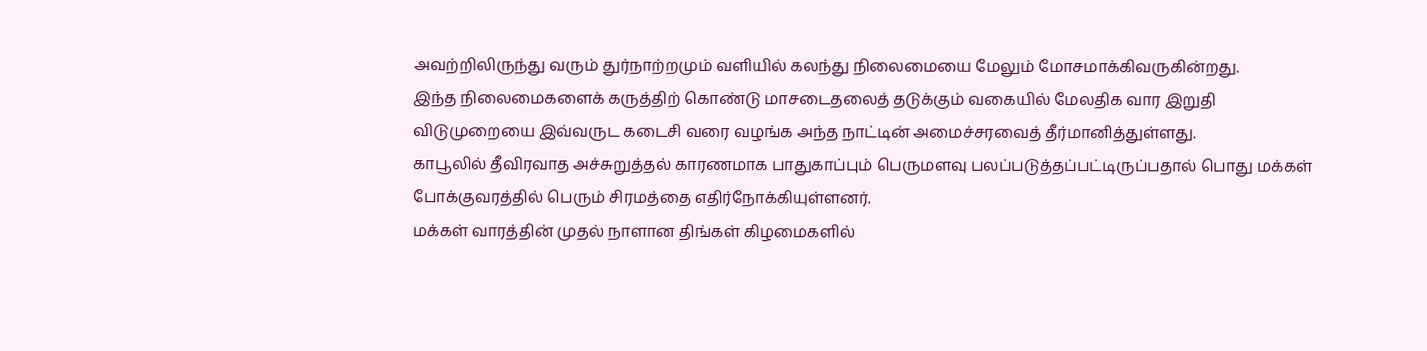அவற்றிலிருந்து வரும் துர்நாற்றமும் வளியில் கலந்து நிலைமையை மேலும் மோசமாக்கிவருகின்றது.
இந்த நிலைமைகளைக் கருத்திற் கொண்டு மாசடைதலைத் தடுக்கும் வகையில் மேலதிக வார இறுதி விடுமுறையை இவ்வருட கடைசி வரை வழங்க அந்த நாட்டின் அமைச்சரவைத் தீர்மானித்துள்ளது.
காபூலில் தீவிரவாத அச்சுறுத்தல் காரணமாக பாதுகாப்பும் பெருமளவு பலப்படுத்தப்பட்டிருப்பதால் பொது மக்கள் போக்குவரத்தில் பெரும் சிரமத்தை எதிர்நோக்கியுள்ளனர்.
மக்கள் வாரத்தின் முதல் நாளான திங்கள் கிழமைகளில்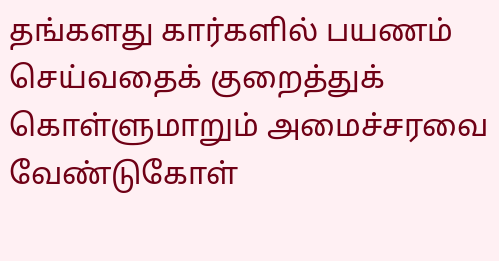தங்களது கார்களில் பயணம் செய்வதைக் குறைத்துக் கொள்ளுமாறும் அமைச்சரவை வேண்டுகோள்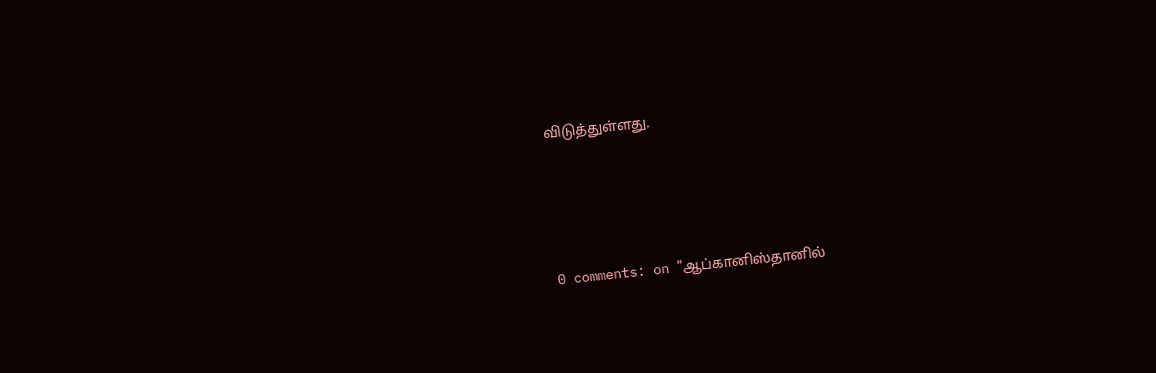விடுத்துள்ளது.





0 comments: on "ஆப்கானிஸ்தானில்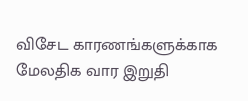விசேட காரணங்களுக்காக மேலதிக வார இறுதி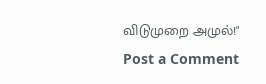விடுமுறை அமுல்!"
Post a Comment